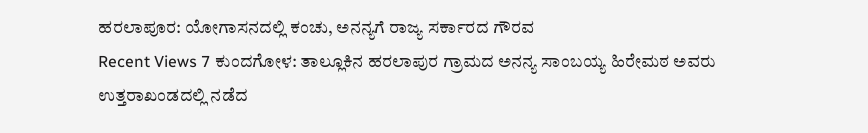ಹರಲಾಪೂರ: ಯೋಗಾಸನದಲ್ಲಿ ಕಂಚು, ಅನನ್ಯಗೆ ರಾಜ್ಯ ಸರ್ಕಾರದ ಗೌರವ
Recent Views 7 ಕುಂದಗೋಳ: ತಾಲ್ಲೂಕಿನ ಹರಲಾಪುರ ಗ್ರಾಮದ ಅನನ್ಯ ಸಾಂಬಯ್ಯ ಹಿರೇಮಠ ಅವರು ಉತ್ತರಾಖಂಡದಲ್ಲಿ ನಡೆದ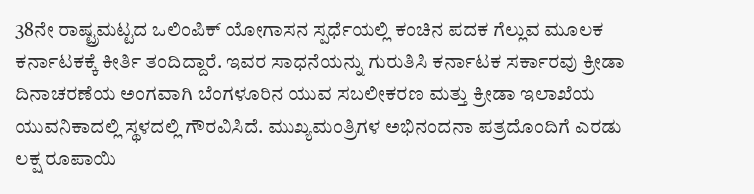38ನೇ ರಾಷ್ಟ್ರಮಟ್ಟದ ಒಲಿಂಪಿಕ್ ಯೋಗಾಸನ ಸ್ಪರ್ಧೆಯಲ್ಲಿ ಕಂಚಿನ ಪದಕ ಗೆಲ್ಲುವ ಮೂಲಕ ಕರ್ನಾಟಕಕ್ಕೆ ಕೀರ್ತಿ ತಂದಿದ್ದಾರೆ. ಇವರ ಸಾಧನೆಯನ್ನು ಗುರುತಿಸಿ ಕರ್ನಾಟಕ ಸರ್ಕಾರವು ಕ್ರೀಡಾ ದಿನಾಚರಣೆಯ ಅಂಗವಾಗಿ ಬೆಂಗಳೂರಿನ ಯುವ ಸಬಲೀಕರಣ ಮತ್ತು ಕ್ರೀಡಾ ಇಲಾಖೆಯ ಯುವನಿಕಾದಲ್ಲಿ ಸ್ಥಳದಲ್ಲಿ ಗೌರವಿಸಿದೆ. ಮುಖ್ಯಮಂತ್ರಿಗಳ ಅಭಿನಂದನಾ ಪತ್ರದೊಂದಿಗೆ ಎರಡು ಲಕ್ಷ ರೂಪಾಯಿ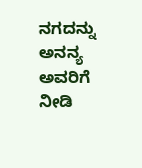ನಗದನ್ನು ಅನನ್ಯ ಅವರಿಗೆ ನೀಡಿ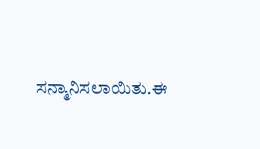ಸನ್ಮಾನಿಸಲಾಯಿತು.ಈ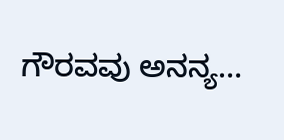ಗೌರವವು ಅನನ್ಯ…